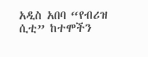አዲስ አበባ “የብሪዝ ሲቲ” ከተሞችን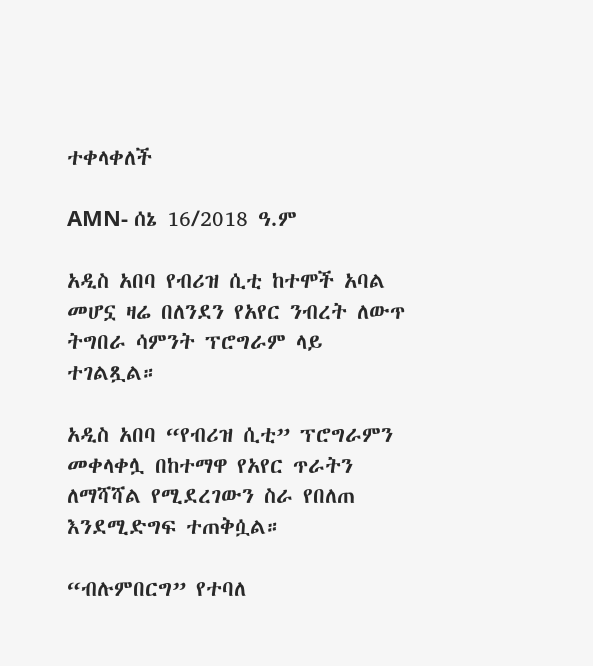ተቀላቀለች

AMN- ሰኔ 16/2018 ዓ.ም

አዲስ አበባ የብሪዝ ሲቲ ከተሞች አባል መሆኗ ዛሬ በለንደን የአየር ንብረት ለውጥ ትግበራ ሳምንት ፕሮግራም ላይ ተገልጿል።

አዲስ አበባ “የብሪዝ ሲቲ” ፕሮግራምን መቀላቀሏ በከተማዋ የአየር ጥራትን ለማሻሻል የሚደረገውን ስራ የበለጠ እንደሚድግፍ ተጠቅሷል።

“ብሉምበርግ” የተባለ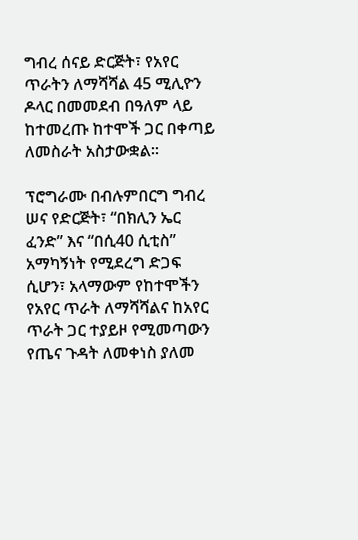ግብረ ሰናይ ድርጅት፣ የአየር ጥራትን ለማሻሻል 45 ሚሊዮን ዶላር በመመደብ በዓለም ላይ ከተመረጡ ከተሞች ጋር በቀጣይ ለመስራት አስታውቋል።

ፕሮግራሙ በብሉምበርግ ግብረ ሠና የድርጅት፣ “በክሊን ኤር ፈንድ” እና “በሲ40 ሲቲስ” አማካኝነት የሚደረግ ድጋፍ ሲሆን፣ አላማውም የከተሞችን የአየር ጥራት ለማሻሻልና ከአየር ጥራት ጋር ተያይዞ የሚመጣውን የጤና ጉዳት ለመቀነስ ያለመ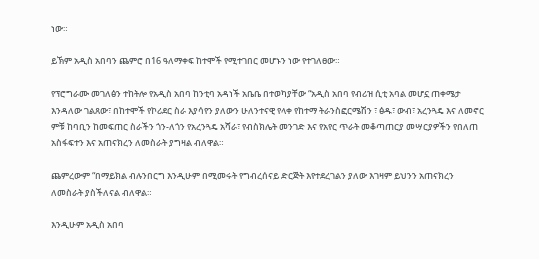ነው።

ይኽም አዲስ አበባን ጨምሮ በ16 ዓለማቀፍ ከተሞች የሚተገበር መሆኑን ነው የተገለፀው።

የፕሮግራሙ መገለፅን ተከትሎ የአዲስ አበባ ከንቲባ አዳነች አቤቤ በተወካያቸው “አዲስ አበባ የብሪዝ ሲቲ አባል መሆኗ ጠቀሜታ እንዳለው ገልጸው፣ በከተሞች የኮሪደር ስራ እያሳየን ያለውን ሁለንተናዊ የላቀ የከተማ ትራንስፎርሜሽን ፣ ፅዱ፣ ውብ፣ አረንጓዴ እና ለመኖር ምቹ ከባቢን ከመፍጠር ስራችን ጎን-ለጎን የአረንጓዴ አሻራ፣ የብስክሌት መንገድ እና የአየር ጥራት መቆጣጠርያ መሣርያዎችን የበለጠ አስፋፍተን እና አጠናክረን ለመስራት ያግዛል ብለዋል።

ጨምረውም “በማይክል ብሉንበርግ እንዲሁም በሚመሩት የግብረሰናይ ድርጅት እየተደረገልን ያለው እገዛም ይህንን አጠናክረን ለመስራት ያስችለናል ብለዋል።

እንዲሁም አዲስ አበባ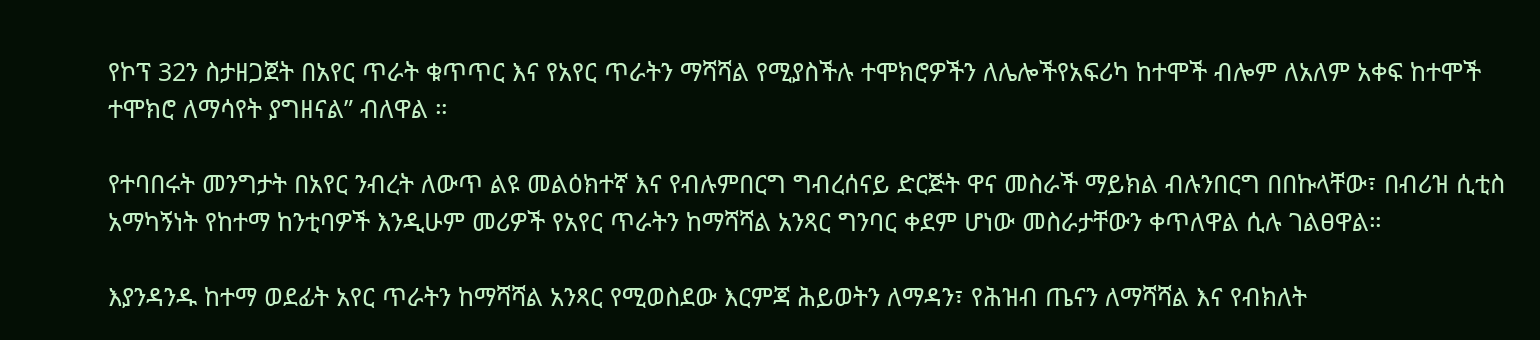የኮፕ 32ን ስታዘጋጀት በአየር ጥራት ቁጥጥር እና የአየር ጥራትን ማሻሻል የሚያስችሉ ተሞክሮዎችን ለሌሎችየአፍሪካ ከተሞች ብሎም ለአለም አቀፍ ከተሞች ተሞክሮ ለማሳየት ያግዘናል” ብለዋል ።

የተባበሩት መንግታት በአየር ንብረት ለውጥ ልዩ መልዕክተኛ እና የብሉምበርግ ግብረሰናይ ድርጅት ዋና መስራች ማይክል ብሉንበርግ በበኩላቸው፣ በብሪዝ ሲቲስ አማካኝነት የከተማ ከንቲባዎች እንዲሁም መሪዎች የአየር ጥራትን ከማሻሻል አንጻር ግንባር ቀደም ሆነው መስራታቸውን ቀጥለዋል ሲሉ ገልፀዋል።

እያንዳንዱ ከተማ ወደፊት አየር ጥራትን ከማሻሻል አንጻር የሚወስደው እርምጃ ሕይወትን ለማዳን፣ የሕዝብ ጤናን ለማሻሻል እና የብክለት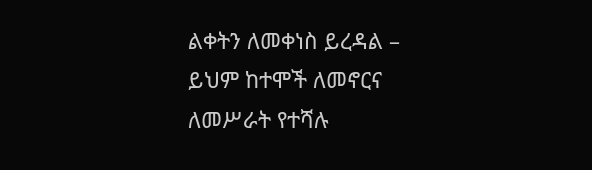ልቀትን ለመቀነስ ይረዳል – ይህም ከተሞች ለመኖርና ለመሥራት የተሻሉ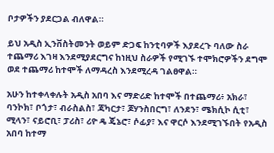ቦታዎችን ያደርጋል ብለዋል።

ይህ አዲስ ኢንቨስትመንት ወይም ድጋፍ ከንቲባዎች እያደረጉ ባለው ስራ ተጨማሪ እገዛ እንደሚያደርግና ከነዚህ ስራዎች የሚገኙ ተሞክሮዎችን ደግሞ ወደ ተጨማሪ ከተሞች ለማዳረስ እንደሚረዳ ገልፀዋል።

አሁን ከተቀላቀሉት አዲስ አበባ እና ማድሪድ ከተሞች በተጨማሪ፥ አክራ፣ ባንኮክ፣ ቦጎታ፣ ብራስልስ፣ ጃካርታ፣ ጆሃንስበርግ፣ ለንደን፣ ሜክሲኮ ሲቲ፣ ሚላን፣ ናይሮቢ፣ ፓሪስ፣ ሪዮ ዴ ጄኔሮ፣ ሶፊያ፣ እና ዋርሶ እንደሚገኙበት የአዲስ አበባ ከተማ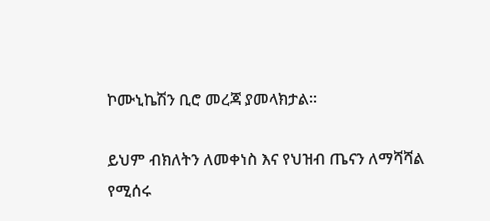ኮሙኒኬሽን ቢሮ መረጃ ያመላክታል።

ይህም ብክለትን ለመቀነስ እና የህዝብ ጤናን ለማሻሻል የሚሰሩ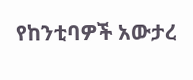የከንቲባዎች አውታረ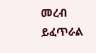መረብ ይፈጥራል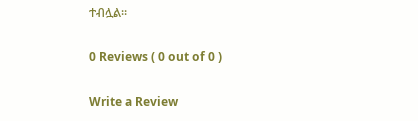ተብሏል።

0 Reviews ( 0 out of 0 )

Write a Review